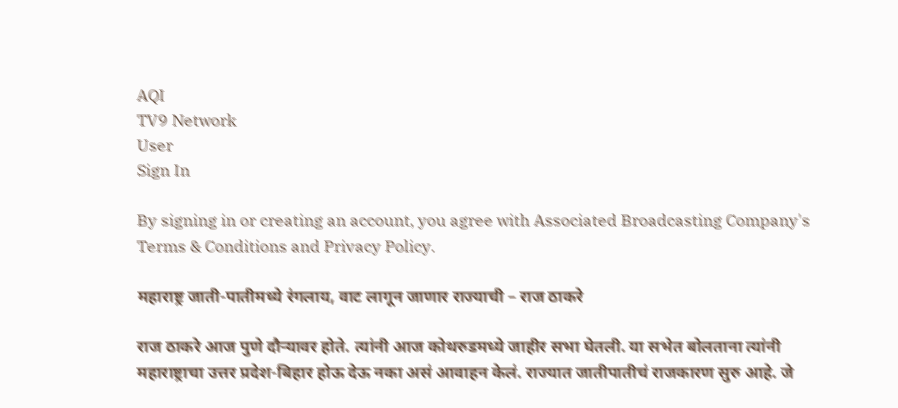AQI
TV9 Network
User
Sign In

By signing in or creating an account, you agree with Associated Broadcasting Company's Terms & Conditions and Privacy Policy.

महाराष्ट्र जाती-पातीमध्ये रंगलाय, वाट लागून जाणार राज्याची – राज ठाकरे

राज ठाकरे आज पुणे दौऱ्यावर होते. त्यांनी आज कोथरुडमध्ये जाहीर सभा घेतली. या सभेत बोलताना त्यांनी महाराष्ट्राचा उत्तर प्रदेश-बिहार होऊ देऊ नका असं आवाहन केलं. राज्यात जातीपातीचं राजकारण सुरु आहे. जे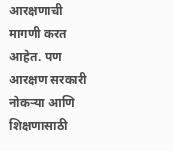आरक्षणाची मागणी करत आहेत. पण आरक्षण सरकारी नोकऱ्या आणि शिक्षणासाठी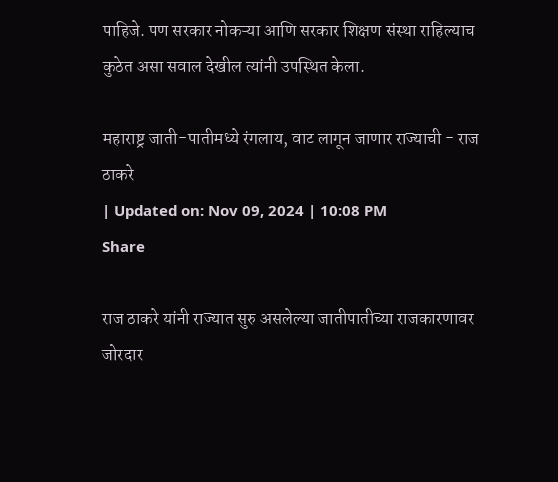पाहिजे. पण सरकार नोकऱ्या आणि सरकार शिक्षण संस्था राहिल्याच कुठेत असा सवाल देखील त्यांनी उपस्थित केला.

महाराष्ट्र जाती-पातीमध्ये रंगलाय, वाट लागून जाणार राज्याची - राज ठाकरे
| Updated on: Nov 09, 2024 | 10:08 PM
Share

राज ठाकरे यांनी राज्यात सुरु असलेल्या जातीपातीच्या राजकारणावर जोरदार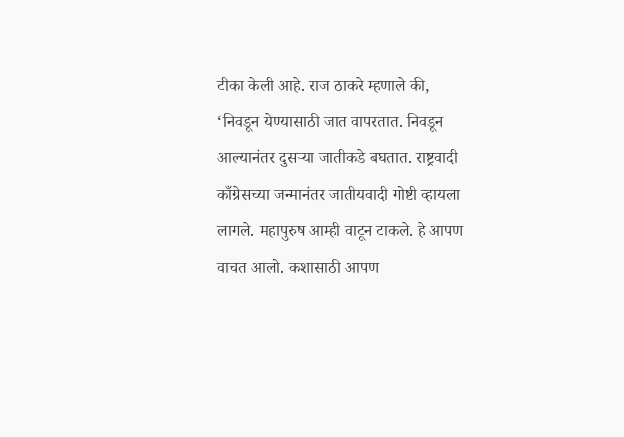टीका केली आहे. राज ठाकरे म्हणाले की, ‘निवडून येण्यासाठी जात वापरतात. निवडून आल्यानंतर दुसऱ्या जातीकडे बघतात. राष्ट्रवादी काँग्रेसच्या जन्मानंतर जातीयवादी गोष्टी व्हायला लागले. महापुरुष आम्ही वाटून टाकले. हे आपण वाचत आलो. कशासाठी आपण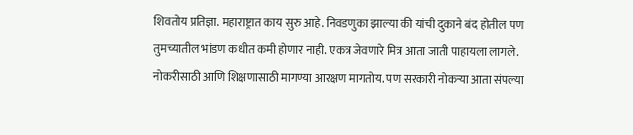शिवतोय प्रतिज्ञा. महाराष्ट्रात काय सुरु आहे. निवडणुका झाल्या की यांची दुकाने बंद होतील पण तुमच्यातील भांडण कधीत कमी होणार नाही. एकत्र जेवणारे मित्र आता जाती पाहायला लागले. नोकरीसाठी आणि शिक्षणासाठी मागण्या आरक्षण मागतोय. पण सरकारी नोकऱ्या आता संपल्या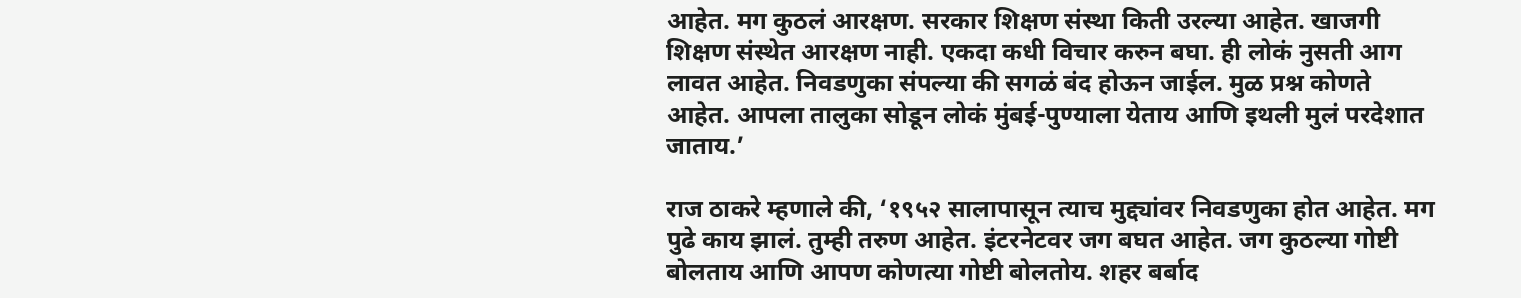आहेत. मग कुठलं आरक्षण. सरकार शिक्षण संस्था किती उरल्या आहेत. खाजगी शिक्षण संस्थेत आरक्षण नाही. एकदा कधी विचार करुन बघा. ही लोकं नुसती आग लावत आहेत. निवडणुका संपल्या की सगळं बंद होऊन जाईल. मुळ प्रश्न कोणते आहेत. आपला तालुका सोडून लोकं मुंबई-पुण्याला येताय आणि इथली मुलं परदेशात जाताय.’

राज ठाकरे म्हणाले की, ‘१९५२ सालापासून त्याच मुद्द्यांवर निवडणुका होत आहेत. मग पुढे काय झालं. तुम्ही तरुण आहेत. इंटरनेटवर जग बघत आहेत. जग कुठल्या गोष्टी बोलताय आणि आपण कोणत्या गोष्टी बोलतोय. शहर बर्बाद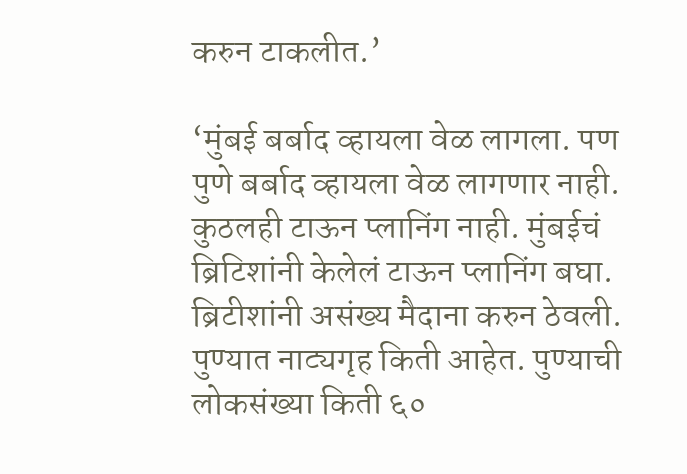करुन टाकलीत.’

‘मुंबई बर्बाद व्हायला वेळ लागला. पण पुणे बर्बाद व्हायला वेळ लागणार नाही. कुठलही टाऊन प्लानिंग नाही. मुंबईचं ब्रिटिशांनी केलेलं टाऊन प्लानिंग बघा. ब्रिटीशांनी असंख्य मैदाना करुन ठेवली. पुण्यात नाट्यगृह किती आहेत. पुण्याची लोकसंख्या किती ६०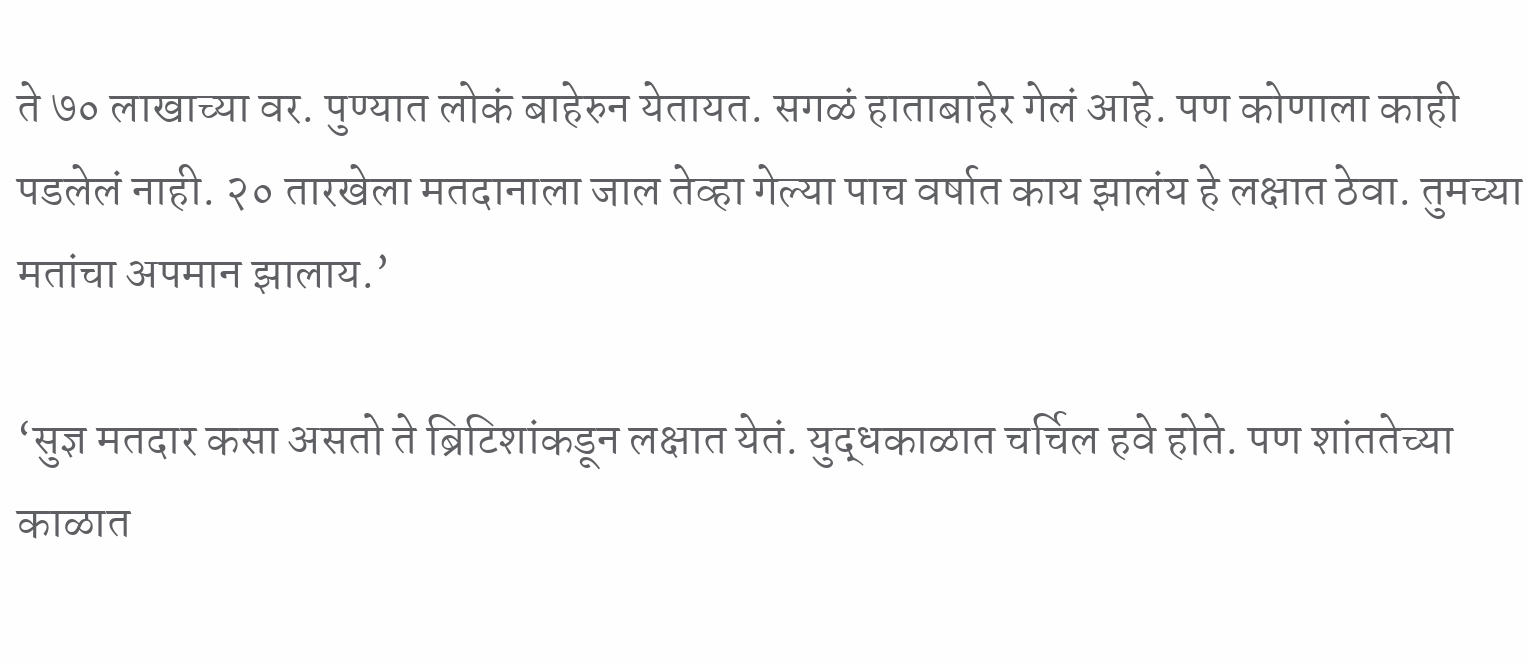ते ७० लाखाच्या वर. पुण्यात लोकं बाहेरुन येतायत. सगळं हाताबाहेर गेलं आहे. पण कोणाला काही पडलेलं नाही. २० तारखेला मतदानाला जाल तेव्हा गेल्या पाच वर्षात काय झालंय हे लक्षात ठेवा. तुमच्या मतांचा अपमान झालाय.’

‘सुज्ञ मतदार कसा असतो ते ब्रिटिशांकडून लक्षात येतं. युद्धकाळात चर्चिल हवे होते. पण शांततेच्या काळात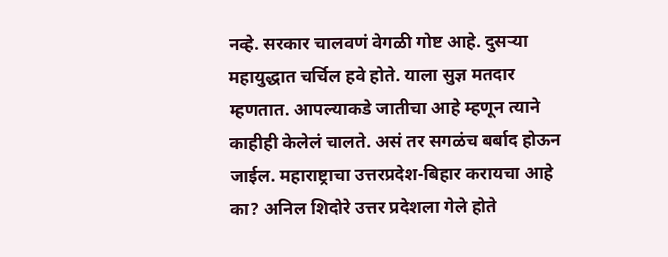नव्हे. सरकार चालवणं वेगळी गोष्ट आहे. दुसऱ्या महायुद्धात चर्चिल हवे होते. याला सुज्ञ मतदार म्हणतात. आपल्याकडे जातीचा आहे म्हणून त्याने काहीही केलेलं चालते. असं तर सगळंच बर्बाद होऊन जाईल. महाराष्ट्राचा उत्तरप्रदेश-बिहार करायचा आहे का? अनिल शिदोरे उत्तर प्रदेशला गेले होते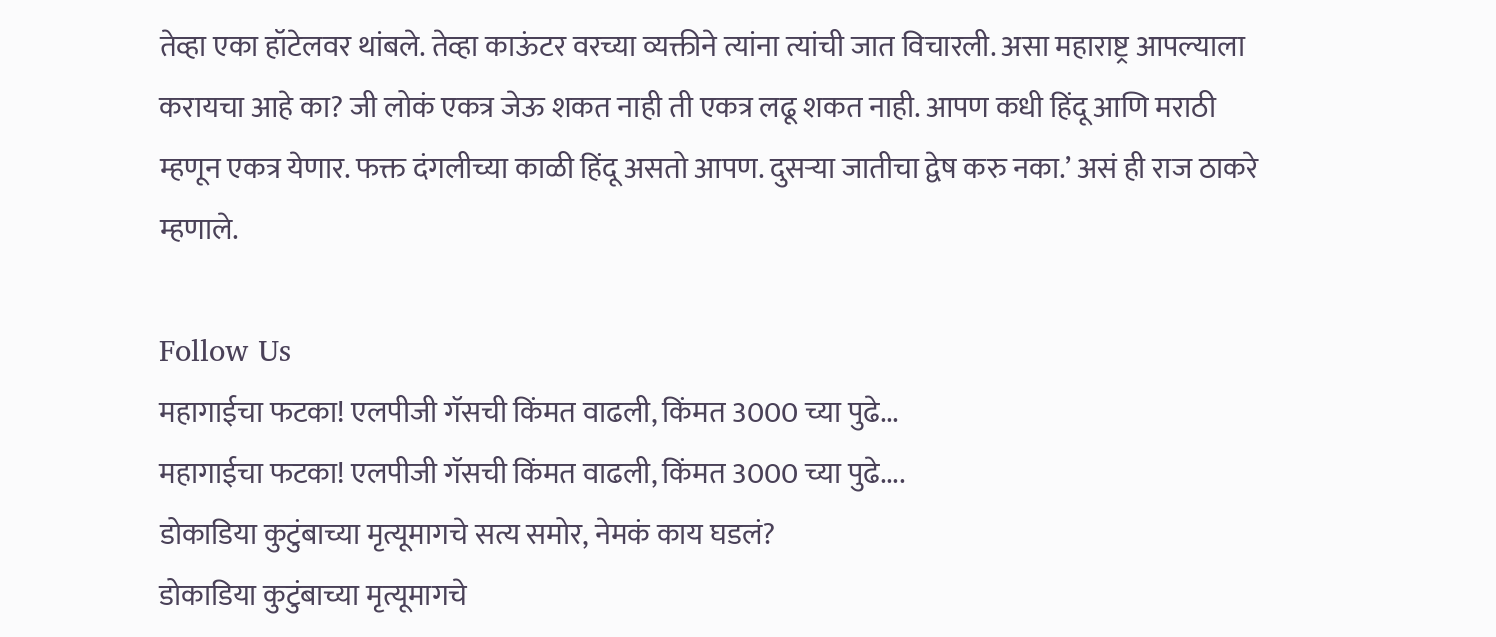तेव्हा एका हॉटेलवर थांबले. तेव्हा काऊंटर वरच्या व्यक्तीने त्यांना त्यांची जात विचारली. असा महाराष्ट्र आपल्याला करायचा आहे का? जी लोकं एकत्र जेऊ शकत नाही ती एकत्र लढू शकत नाही. आपण कधी हिंदू आणि मराठी म्हणून एकत्र येणार. फक्त दंगलीच्या काळी हिंदू असतो आपण. दुसऱ्या जातीचा द्वेष करु नका.’ असं ही राज ठाकरे म्हणाले.

Follow Us
महागाईचा फटका! एलपीजी गॅसची किंमत वाढली, किंमत 3000 च्या पुढे...
महागाईचा फटका! एलपीजी गॅसची किंमत वाढली, किंमत 3000 च्या पुढे....
डोकाडिया कुटुंबाच्या मृत्यूमागचे सत्य समोर, नेमकं काय घडलं?
डोकाडिया कुटुंबाच्या मृत्यूमागचे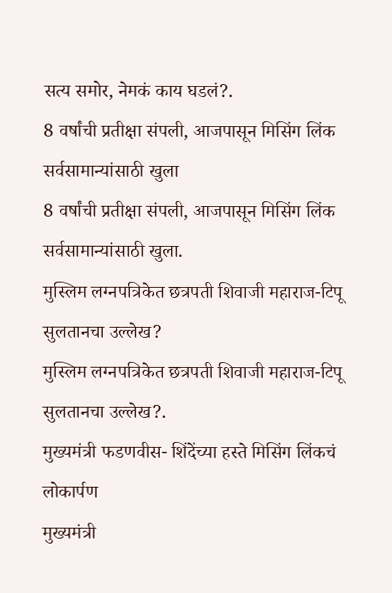सत्य समोर, नेमकं काय घडलं?.
8 वर्षांची प्रतीक्षा संपली, आजपासून मिसिंग लिंक सर्वसामान्यांसाठी खुला
8 वर्षांची प्रतीक्षा संपली, आजपासून मिसिंग लिंक सर्वसामान्यांसाठी खुला.
मुस्लिम लग्नपत्रिकेत छत्रपती शिवाजी महाराज-टिपू सुलतानचा उल्लेख?
मुस्लिम लग्नपत्रिकेत छत्रपती शिवाजी महाराज-टिपू सुलतानचा उल्लेख?.
मुख्यमंत्री फडणवीस- शिंदेंच्या हस्ते मिसिंग लिंकचं लोकार्पण
मुख्यमंत्री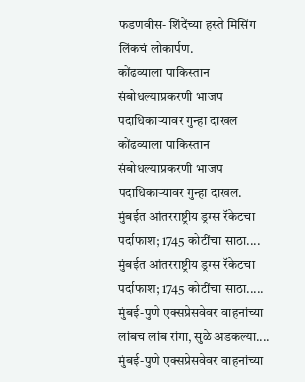फडणवीस- शिंदेंच्या हस्ते मिसिंग लिंकचं लोकार्पण.
कोंढव्याला पाकिस्तान संबोधल्याप्रकरणी भाजप पदाधिकाऱ्यावर गुन्हा दाखल
कोंढव्याला पाकिस्तान संबोधल्याप्रकरणी भाजप पदाधिकाऱ्यावर गुन्हा दाखल.
मुंबईत आंतरराष्ट्रीय ड्रग्स रॅकेटचा पर्दाफाश; 1745 कोटींचा साठा....
मुंबईत आंतरराष्ट्रीय ड्रग्स रॅकेटचा पर्दाफाश; 1745 कोटींचा साठा.....
मुंबई-पुणे एक्सप्रेसवेवर वाहनांच्या लांबच लांब रांगा, सुळे अडकल्या....
मुंबई-पुणे एक्सप्रेसवेवर वाहनांच्या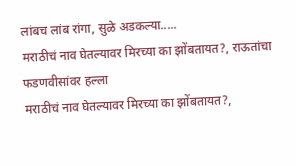लांबच लांब रांगा, सुळे अडकल्या.....
मराठीचं नाव घेतल्यावर मिरच्या का झोंबतायत?, राऊतांचा फडणवीसांवर हल्ला
मराठीचं नाव घेतल्यावर मिरच्या का झोंबतायत?,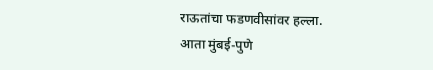राऊतांचा फडणवीसांवर हल्ला.
आता मुंबई-पुणे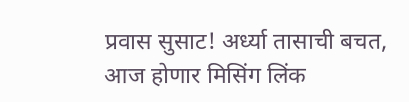प्रवास सुसाट! अर्ध्या तासाची बचत, आज होणार मिसिंग लिंक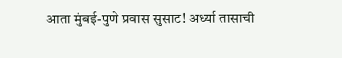आता मुंबई-पुणे प्रवास सुसाट! अर्ध्या तासाची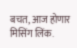बचत, आज होणार मिसिंग लिंक.